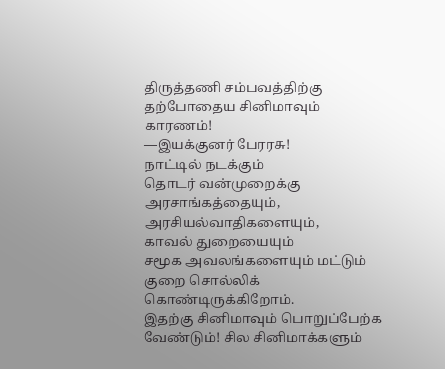திருத்தணி சம்பவத்திற்கு
தற்போதைய சினிமாவும் காரணம்!
—இயக்குனர் பேரரசு!
நாட்டில் நடக்கும்
தொடர் வன்முறைக்கு
அரசாங்கத்தையும்,
அரசியல்வாதிகளையும்,
காவல் துறையையும்
சமூக அவலங்களையும் மட்டும்
குறை சொல்லிக் கொண்டிருக்கிறோம்.
இதற்கு சினிமாவும் பொறுப்பேற்க வேண்டும்! சில சினிமாக்களும்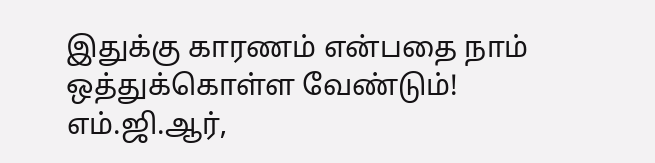இதுக்கு காரணம் என்பதை நாம் ஒத்துக்கொள்ள வேண்டும்!
எம்.ஜி.ஆர்,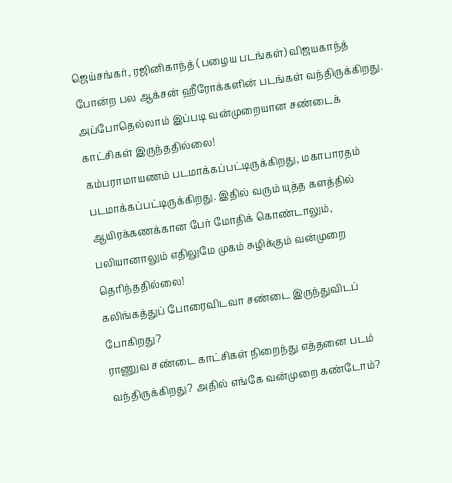ஜெய்சங்கர், ரஜினிகாந்த் (பழைய படங்கள்) விஜயகாந்த் போன்ற பல ஆக்சன் ஹீரோக்களின் படங்கள் வந்திருக்கிறது. அப்போதெல்லாம் இப்படி வன்முறையான சண்டைக் காட்சிகள் இருந்ததில்லை!
கம்பராமாயணம் படமாக்கப்பட்டிருக்கிறது, மகாபாரதம் படமாக்கப்பட்டிருக்கிறது. இதில் வரும் யுத்த களத்தில் ஆயிரக்கணக்கான பேர் மோதிக் கொண்டாலும், பலியானாலும் எதிலுமே முகம் சுழிக்கும் வன்முறை தெரிந்ததில்லை!
கலிங்கத்துப் போரைவிடவா சண்டை இருந்துவிடப் போகிறது?
ராணுவ சண்டை காட்சிகள் நிறைந்து எத்தனை படம் வந்திருக்கிறது? அதில் எங்கே வன்முறை கண்டோம்?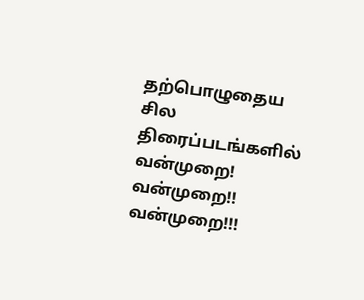தற்பொழுதைய சில திரைப்படங்களில் வன்முறை! வன்முறை!! வன்முறை!!!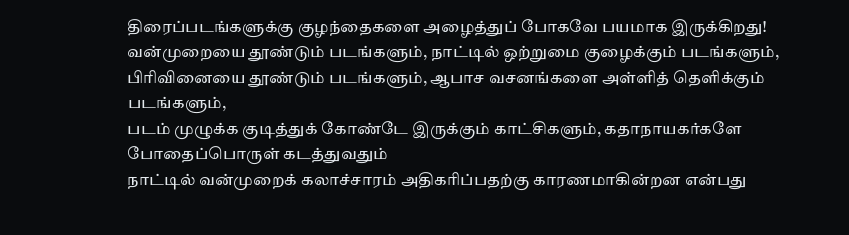திரைப்படங்களுக்கு குழந்தைகளை அழைத்துப் போகவே பயமாக இருக்கிறது!
வன்முறையை தூண்டும் படங்களும், நாட்டில் ஒற்றுமை குழைக்கும் படங்களும்,
பிரிவினையை தூண்டும் படங்களும், ஆபாச வசனங்களை அள்ளித் தெளிக்கும் படங்களும்,
படம் முழுக்க குடித்துக் கோண்டே இருக்கும் காட்சிகளும், கதாநாயகர்களே போதைப்பொருள் கடத்துவதும்
நாட்டில் வன்முறைக் கலாச்சாரம் அதிகரிப்பதற்கு காரணமாகின்றன என்பது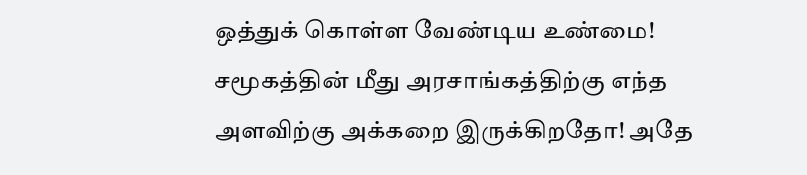ஒத்துக் கொள்ள வேண்டிய உண்மை!
சமூகத்தின் மீது அரசாங்கத்திற்கு எந்த அளவிற்கு அக்கறை இருக்கிறதோ! அதே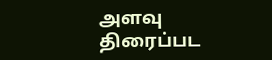அளவு திரைப்பட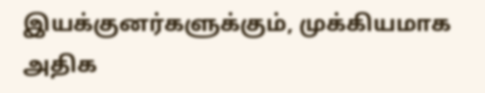இயக்குனர்களுக்கும், முக்கியமாக அதிக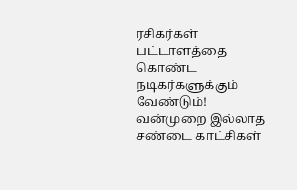ரசிகர்கள் பட்டாளத்தை கொண்ட நடிகர்களுக்கும் வேண்டும்!
வன்முறை இல்லாத சண்டை காட்சிகள்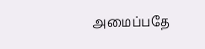அமைப்பதே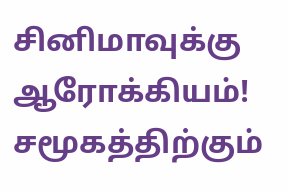சினிமாவுக்கு ஆரோக்கியம்!
சமூகத்திற்கும்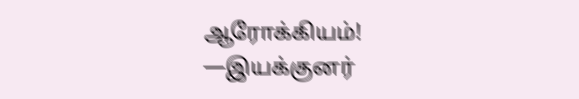ஆரோக்கியம்!
—இயக்குனர்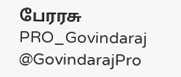பேரரசு
PRO_Govindaraj
@GovindarajPro